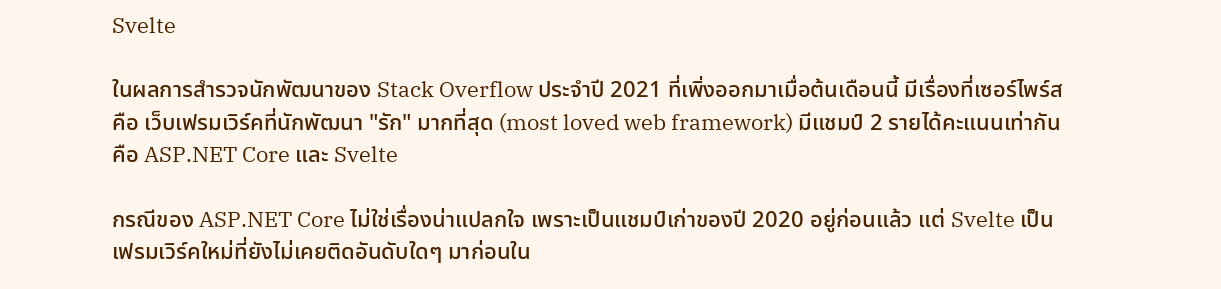Svelte

ในผลการสำรวจนักพัฒนาของ Stack Overflow ประจำปี 2021 ที่เพิ่งออกมาเมื่อต้นเดือนนี้ มีเรื่องที่เซอร์ไพร์สคือ เว็บเฟรมเวิร์คที่นักพัฒนา "รัก" มากที่สุด (most loved web framework) มีแชมป์ 2 รายได้คะแนนเท่ากันคือ ASP.NET Core และ Svelte

กรณีของ ASP.NET Core ไม่ใช่เรื่องน่าแปลกใจ เพราะเป็นแชมป์เก่าของปี 2020 อยู่ก่อนแล้ว แต่ Svelte เป็นเฟรมเวิร์คใหม่ที่ยังไม่เคยติดอันดับใดๆ มาก่อนใน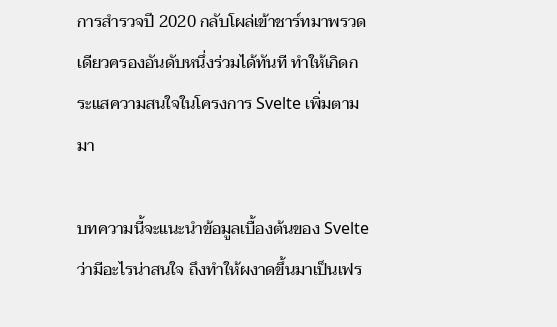การสำรวจปี 2020 กลับโผล่เข้าชาร์ทมาพรวดเดียวครองอันดับหนึ่งร่วมได้ทันที ทำให้เกิดกระแสความสนใจในโครงการ Svelte เพิ่มตามมา

บทความนี้จะแนะนำข้อมูลเบื้องต้นของ Svelte ว่ามีอะไรน่าสนใจ ถึงทำให้ผงาดขึ้นมาเป็นเฟร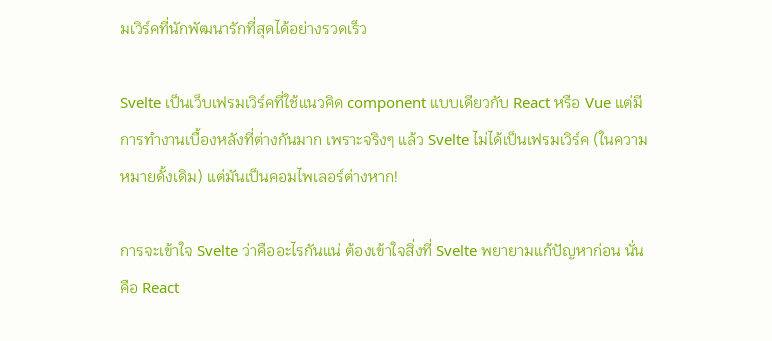มเวิร์คที่นักพัฒนารักที่สุดได้อย่างรวดเร็ว

Svelte เป็นเว็บเฟรมเวิร์คที่ใช้แนวคิด component แบบเดียวกับ React หรือ Vue แต่มีการทำงานเบื้องหลังที่ต่างกันมาก เพราะจริงๆ แล้ว Svelte ไม่ได้เป็นเฟรมเวิร์ค (ในความหมายดั้งเดิม) แต่มันเป็นคอมไพเลอร์ต่างหาก!

การจะเข้าใจ Svelte ว่าคืออะไรกันแน่ ต้องเข้าใจสิ่งที่ Svelte พยายามแก้ปัญหาก่อน นั่นคือ React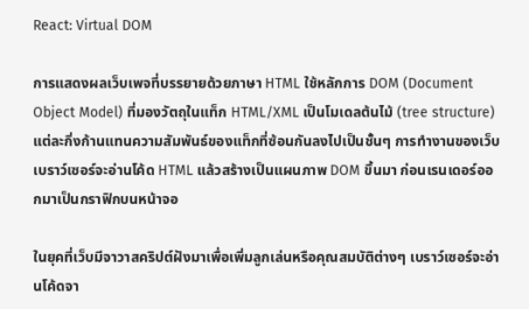React: Virtual DOM

การแสดงผลเว็บเพจที่บรรยายด้วยภาษา HTML ใช้หลักการ DOM (Document Object Model) ที่มองวัตถุในแท็ก HTML/XML เป็นโมเดลต้นไม้ (tree structure) แต่ละกิ่งก้านแทนความสัมพันธ์ของแท็กที่ซ้อนกันลงไปเป็นชั้นๆ การทำงานของเว็บเบราว์เซอร์จะอ่านโค้ด HTML แล้วสร้างเป็นแผนภาพ DOM ขึ้นมา ก่อนเรนเดอร์ออกมาเป็นกราฟิกบนหน้าจอ

ในยุคที่เว็บมีจาวาสคริปต์ฝังมาเพื่อเพิ่มลูกเล่นหรือคุณสมบัติต่างๆ เบราว์เซอร์จะอ่านโค้ดจา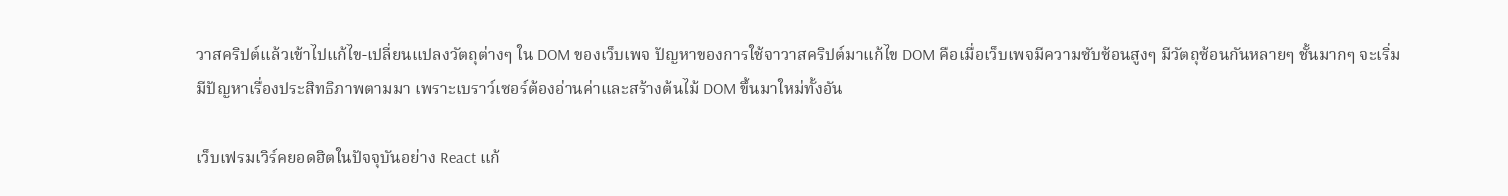วาสคริปต์แล้วเข้าไปแก้ไข-เปลี่ยนแปลงวัตถุต่างๆ ใน DOM ของเว็บเพจ ปัญหาของการใช้จาวาสคริปต์มาแก้ไข DOM คือเมื่อเว็บเพจมีความซับซ้อนสูงๆ มีวัตถุซ้อนกันหลายๆ ชั้นมากๆ จะเริ่มมีปัญหาเรื่องประสิทธิภาพตามมา เพราะเบราว์เซอร์ต้องอ่านค่าและสร้างต้นไม้ DOM ขึ้นมาใหม่ทั้งอัน

เว็บเฟรมเวิร์คยอดฮิตในปัจจุบันอย่าง React แก้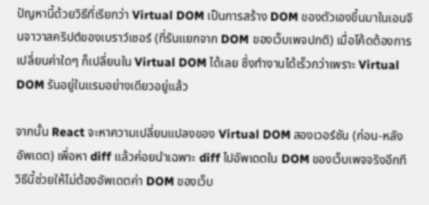ปัญหานี้ด้วยวิธีที่เรียกว่า Virtual DOM เป็นการสร้าง DOM ของตัวเองขึ้นมาในเอนจินจาวาสคริปต์ของเบราว์เซอร์ (ที่รันแยกจาก DOM ของเว็บเพจปกติ) เมื่อโค้ดต้องการเปลี่ยนค่าใดๆ ก็เปลี่ยนใน Virtual DOM ได้เลย ซึ่งทำงานได้เร็วกว่าเพราะ Virtual DOM รันอยู่ในแรมอย่างเดียวอยู่แล้ว

จากนั้น React จะหาความเปลี่ยนแปลงของ Virtual DOM สองเวอร์ชัน (ก่อน-หลังอัพเดต) เพื่อหา diff แล้วค่อยนำเฉพาะ diff ไปอัพเดตใน DOM ของเว็บเพจจริงอีกที วิธีนี้ช่วยให้ไม่ต้องอัพเดตค่า DOM ของเว็บ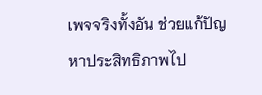เพจจริงทั้งอัน ช่วยแก้ปัญหาประสิทธิภาพไป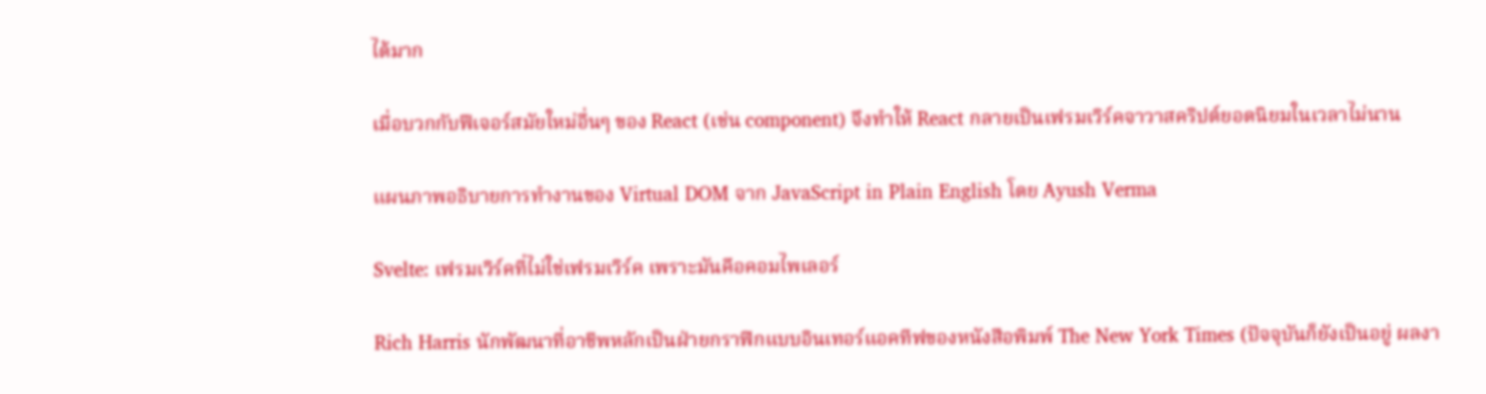ได้มาก

เมื่อบวกกับฟีเจอร์สมัยใหม่อื่นๆ ของ React (เช่น component) จึงทำให้ React กลายเป็นเฟรมเวิร์คจาวาสคริปต์ยอดนิยมในเวลาไม่นาน

แผนภาพอธิบายการทำงานของ Virtual DOM จาก JavaScript in Plain English โดย Ayush Verma

Svelte: เฟรมเวิร์คที่ไม่ใช่เฟรมเวิร์ค เพราะมันคือคอมไพเลอร์

Rich Harris นักพัฒนาที่อาชีพหลักเป็นฝ่ายกราฟิกแบบอินเทอร์แอคทีฟของหนังสือพิมพ์ The New York Times (ปัจจุบันก็ยังเป็นอยู่ ผลงา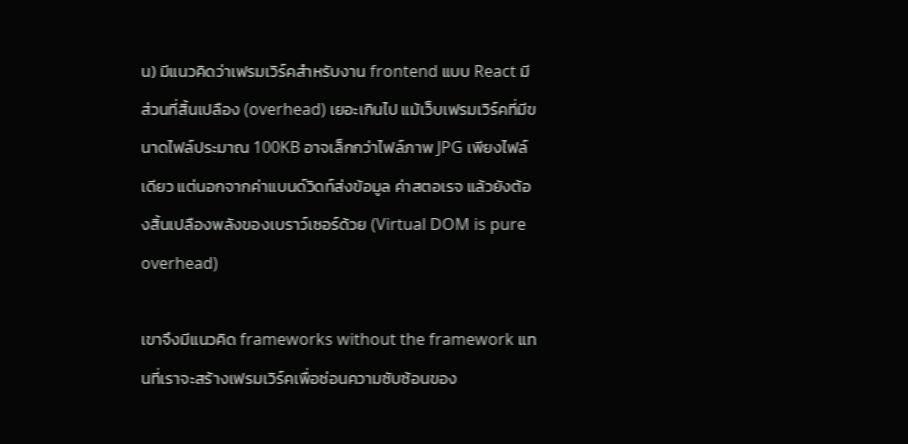น) มีแนวคิดว่าเฟรมเวิร์คสำหรับงาน frontend แบบ React มีส่วนที่สิ้นเปลือง (overhead) เยอะเกินไป แม้เว็บเฟรมเวิร์คที่มีขนาดไฟล์ประมาณ 100KB อาจเล็กกว่าไฟล์ภาพ JPG เพียงไฟล์เดียว แต่นอกจากค่าแบนด์วิดท์ส่งข้อมูล ค่าสตอเรจ แล้วยังต้องสิ้นเปลืองพลังของเบราว์เซอร์ด้วย (Virtual DOM is pure overhead)

เขาจึงมีแนวคิด frameworks without the framework แทนที่เราจะสร้างเฟรมเวิร์คเพื่อซ่อนความซับซ้อนของ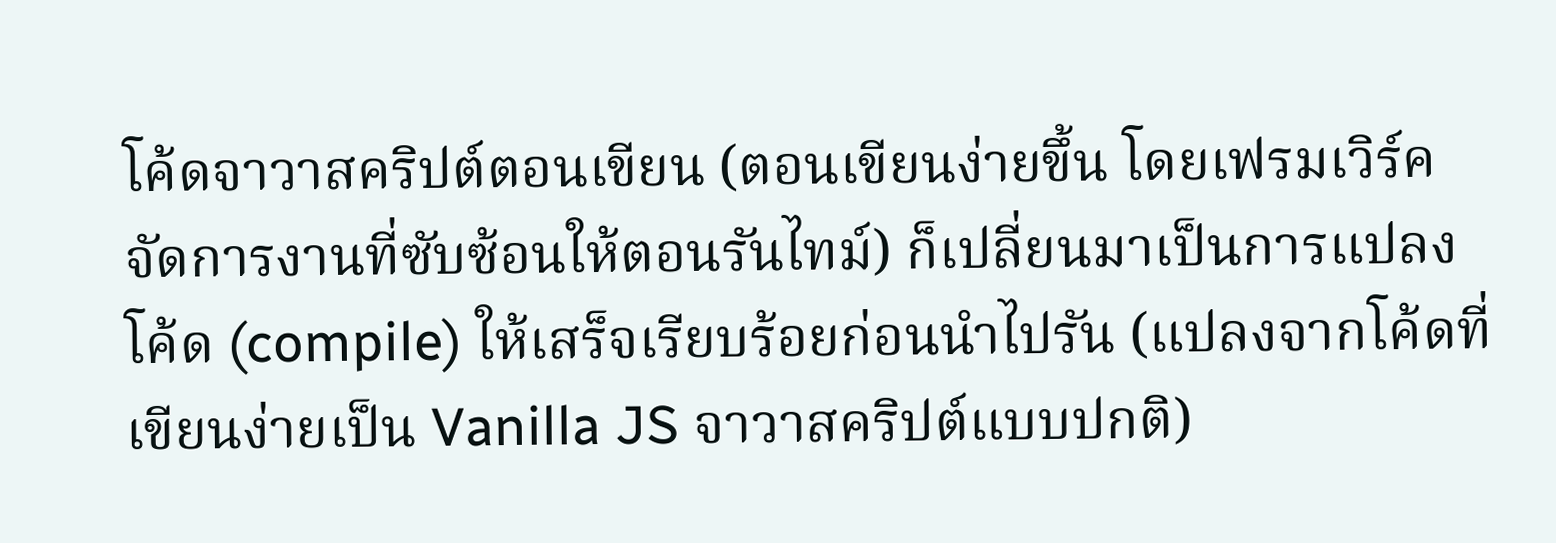โค้ดจาวาสคริปต์ตอนเขียน (ตอนเขียนง่ายขึ้น โดยเฟรมเวิร์คจัดการงานที่ซับซ้อนให้ตอนรันไทม์) ก็เปลี่ยนมาเป็นการแปลงโค้ด (compile) ให้เสร็จเรียบร้อยก่อนนำไปรัน (แปลงจากโค้ดที่เขียนง่ายเป็น Vanilla JS จาวาสคริปต์แบบปกติ)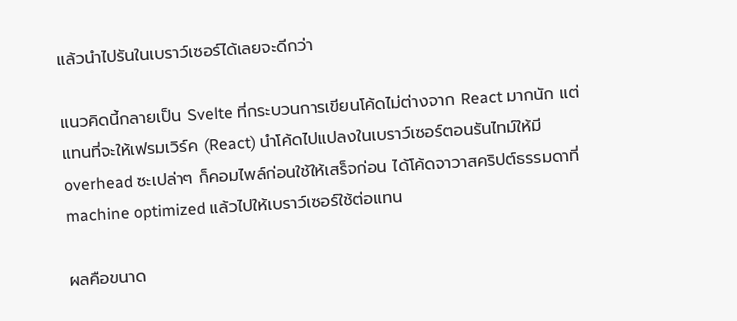แล้วนำไปรันในเบราว์เซอร์ได้เลยจะดีกว่า

แนวคิดนี้กลายเป็น Svelte ที่กระบวนการเขียนโค้ดไม่ต่างจาก React มากนัก แต่แทนที่จะให้เฟรมเวิร์ค (React) นำโค้ดไปแปลงในเบราว์เซอร์ตอนรันไทม์ให้มี overhead ซะเปล่าๆ ก็คอมไพล์ก่อนใช้ให้เสร็จก่อน ได้โค้ดจาวาสคริปต์ธรรมดาที่ machine optimized แล้วไปให้เบราว์เซอร์ใช้ต่อแทน

ผลคือขนาด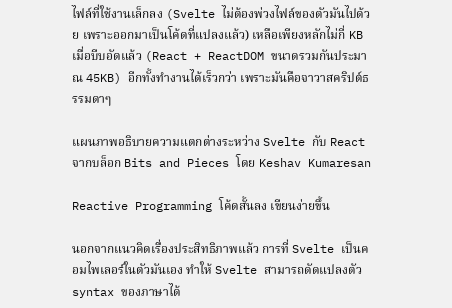ไฟล์ที่ใช้งานเล็กลง (Svelte ไม่ต้องพ่วงไฟล์ของตัวมันไปด้วย เพราะออกมาเป็นโค้ดที่แปลงแล้ว) เหลือเพียงหลักไม่กี่ KB เมื่อบีบอัดแล้ว (React + ReactDOM ขนาดรวมกันประมาณ 45KB) อีกทั้งทำงานได้เร็วกว่า เพราะมันคือจาวาสคริปต์ธรรมดาๆ

แผนภาพอธิบายความแตกต่างระหว่าง Svelte กับ React จากบล็อก Bits and Pieces โดย Keshav Kumaresan

Reactive Programming โค้ดสั้นลง เขียนง่ายขึ้น

นอกจากแนวคิดเรื่องประสิทธิภาพแล้ว การที่ Svelte เป็นคอมไพเลอร์ในตัวมันเอง ทำให้ Svelte สามารถดัดแปลงตัว syntax ของภาษาได้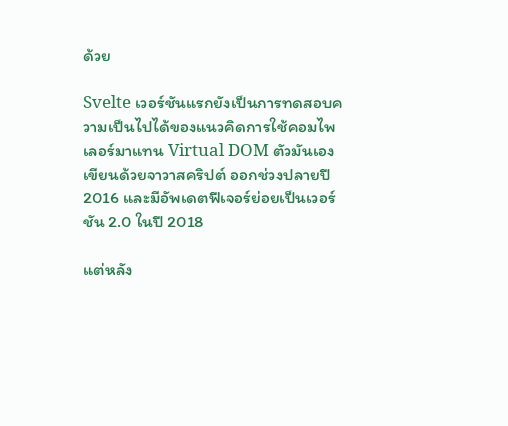ด้วย

Svelte เวอร์ชันแรกยังเป็นการทดสอบความเป็นไปได้ของแนวคิดการใช้คอมไพเลอร์มาแทน Virtual DOM ตัวมันเองเขียนด้วยจาวาสคริปต์ ออกช่วงปลายปี 2016 และมีอัพเดตฟีเจอร์ย่อยเป็นเวอร์ชัน 2.0 ในปี 2018

แต่หลัง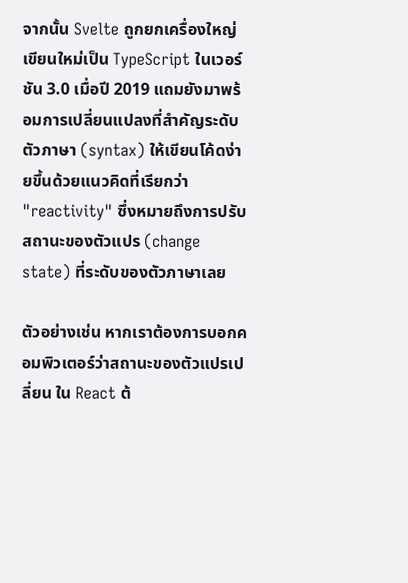จากนั้น Svelte ถูกยกเครื่องใหญ่ เขียนใหม่เป็น TypeScript ในเวอร์ชัน 3.0 เมื่อปี 2019 แถมยังมาพร้อมการเปลี่ยนแปลงที่สำคัญระดับตัวภาษา (syntax) ให้เขียนโค้ดง่ายขึ้นด้วยแนวคิดที่เรียกว่า "reactivity" ซึ่งหมายถึงการปรับสถานะของตัวแปร (change state) ที่ระดับของตัวภาษาเลย

ตัวอย่างเช่น หากเราต้องการบอกคอมพิวเตอร์ว่าสถานะของตัวแปรเปลี่ยน ใน React ต้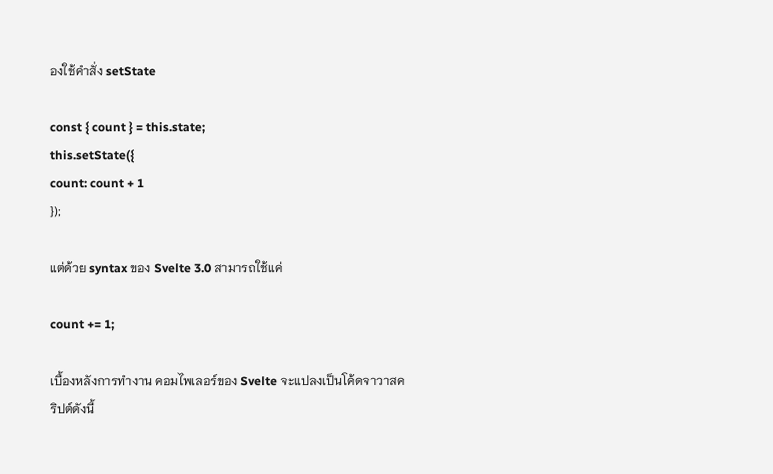องใช้คำสั่ง setState

const { count } = this.state;
this.setState({
count: count + 1
});

แต่ด้วย syntax ของ Svelte 3.0 สามารถใช้แค่

count += 1;

เบื้องหลังการทำงาน คอมไพเลอร์ของ Svelte จะแปลงเป็นโค้ดจาวาสคริปต์ดังนี้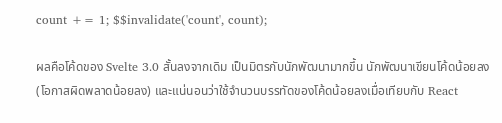count += 1; $$invalidate('count', count);

ผลคือโค้ดของ Svelte 3.0 สั้นลงจากเดิม เป็นมิตรกับนักพัฒนามากขึ้น นักพัฒนาเขียนโค้ดน้อยลง (โอกาสผิดพลาดน้อยลง) และแน่นอนว่าใช้จำนวนบรรทัดของโค้ดน้อยลงเมื่อเทียบกับ React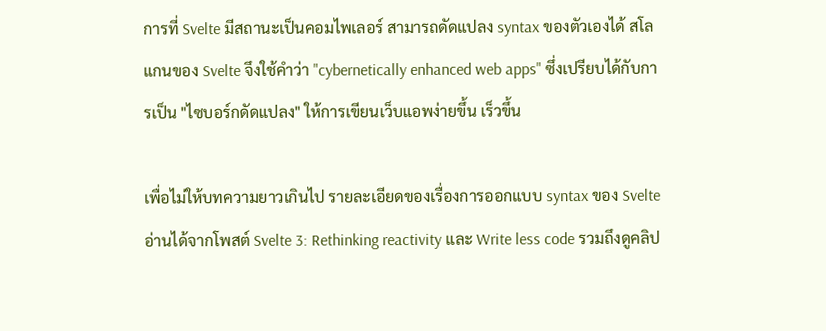การที่ Svelte มีสถานะเป็นคอมไพเลอร์ สามารถดัดแปลง syntax ของตัวเองได้ สโลแกนของ Svelte จึงใช้คำว่า "cybernetically enhanced web apps" ซึ่งเปรียบได้กับการเป็น "ไซบอร์กดัดแปลง" ให้การเขียนเว็บแอพง่ายขึ้น เร็วขึ้น

เพื่อไม่ให้บทความยาวเกินไป รายละเอียดของเรื่องการออกแบบ syntax ของ Svelte อ่านได้จากโพสต์ Svelte 3: Rethinking reactivity และ Write less code รวมถึงดูคลิป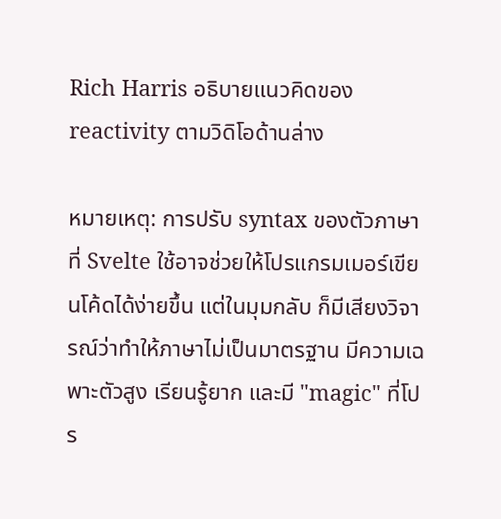Rich Harris อธิบายแนวคิดของ reactivity ตามวิดิโอด้านล่าง

หมายเหตุ: การปรับ syntax ของตัวภาษาที่ Svelte ใช้อาจช่วยให้โปรแกรมเมอร์เขียนโค้ดได้ง่ายขึ้น แต่ในมุมกลับ ก็มีเสียงวิจารณ์ว่าทำให้ภาษาไม่เป็นมาตรฐาน มีความเฉพาะตัวสูง เรียนรู้ยาก และมี "magic" ที่โปร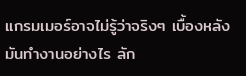แกรมเมอร์อาจไม่รู้ว่าจริงๆ เบื้องหลังมันทำงานอย่างไร ลัก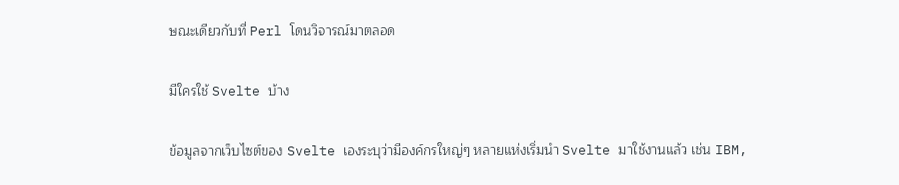ษณะเดียวกับที่ Perl โดนวิจารณ์มาตลอด

มีใครใช้ Svelte บ้าง

ข้อมูลจากเว็บไซต์ของ Svelte เองระบุว่ามีองค์กรใหญ่ๆ หลายแห่งเริ่มนำ Svelte มาใช้งานแล้ว เช่น IBM,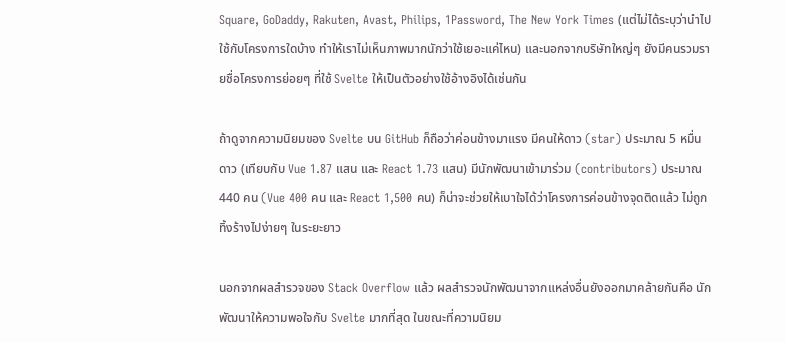Square, GoDaddy, Rakuten, Avast, Philips, 1Password, The New York Times (แต่ไม่ได้ระบุว่านำไปใช้กับโครงการใดบ้าง ทำให้เราไม่เห็นภาพมากนักว่าใช้เยอะแค่ไหน) และนอกจากบริษัทใหญ่ๆ ยังมีคนรวมรายชื่อโครงการย่อยๆ ที่ใช้ Svelte ให้เป็นตัวอย่างใช้อ้างอิงได้เช่นกัน

ถ้าดูจากความนิยมของ Svelte บน GitHub ก็ถือว่าค่อนข้างมาแรง มีคนให้ดาว (star) ประมาณ 5 หมื่นดาว (เทียบกับ Vue 1.87 แสน และ React 1.73 แสน) มีนักพัฒนาเข้ามาร่วม (contributors) ประมาณ 440 คน (Vue 400 คน และ React 1,500 คน) ก็น่าจะช่วยให้เบาใจได้ว่าโครงการค่อนข้างจุดติดแล้ว ไม่ถูกทิ้งร้างไปง่ายๆ ในระยะยาว

นอกจากผลสำรวจของ Stack Overflow แล้ว ผลสำรวจนักพัฒนาจากแหล่งอื่นยังออกมาคล้ายกันคือ นักพัฒนาให้ความพอใจกับ Svelte มากที่สุด ในขณะที่ความนิยม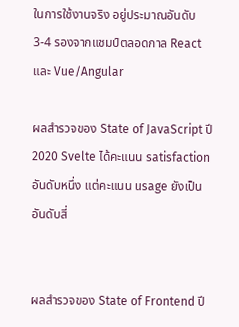ในการใช้งานจริง อยู่ประมาณอันดับ 3-4 รองจากแชมป์ตลอดกาล React และ Vue/Angular

ผลสำรวจของ State of JavaScript ปี 2020 Svelte ได้คะแนน satisfaction อันดับหนึ่ง แต่คะแนน usage ยังเป็นอันดับสี่


ผลสำรวจของ State of Frontend ปี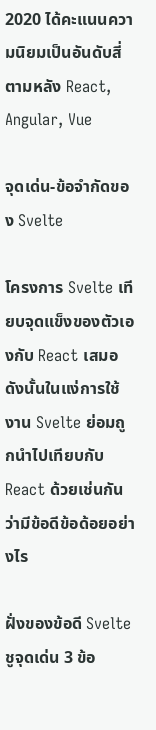2020 ได้คะแนนความนิยมเป็นอันดับสี่ ตามหลัง React, Angular, Vue

จุดเด่น-ข้อจำกัดของ Svelte

โครงการ Svelte เทียบจุดแข็งของตัวเองกับ React เสมอ ดังนั้นในแง่การใช้งาน Svelte ย่อมถูกนำไปเทียบกับ React ด้วยเช่นกัน ว่ามีข้อดีข้อด้อยอย่างไร

ฝั่งของข้อดี Svelte ชูจุดเด่น 3 ข้อ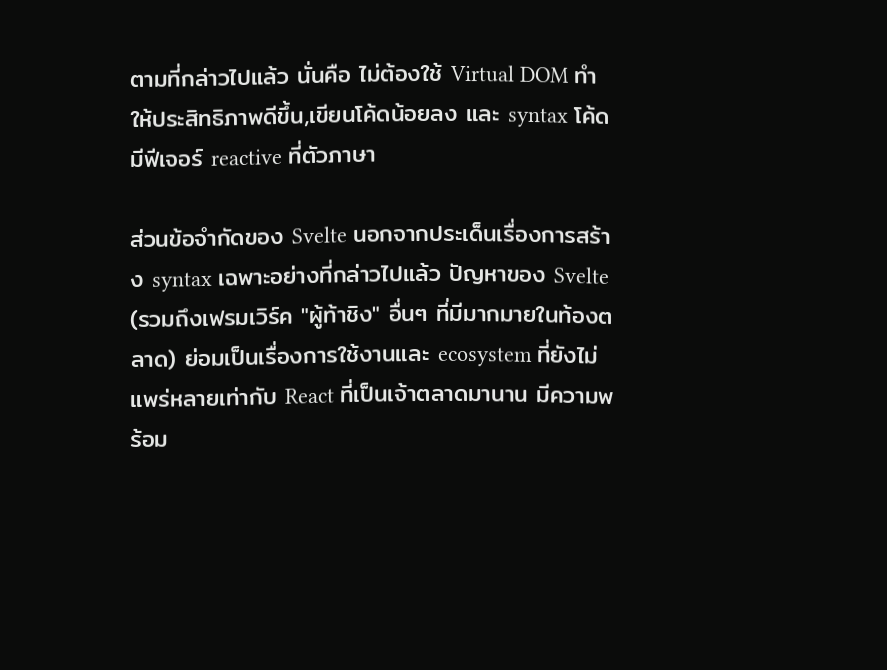ตามที่กล่าวไปแล้ว นั่นคือ ไม่ต้องใช้ Virtual DOM ทำให้ประสิทธิภาพดีขึ้น,เขียนโค้ดน้อยลง และ syntax โค้ดมีฟีเจอร์ reactive ที่ตัวภาษา

ส่วนข้อจำกัดของ Svelte นอกจากประเด็นเรื่องการสร้าง syntax เฉพาะอย่างที่กล่าวไปแล้ว ปัญหาของ Svelte (รวมถึงเฟรมเวิร์ค "ผู้ท้าชิง" อื่นๆ ที่มีมากมายในท้องตลาด) ย่อมเป็นเรื่องการใช้งานและ ecosystem ที่ยังไม่แพร่หลายเท่ากับ React ที่เป็นเจ้าตลาดมานาน มีความพร้อม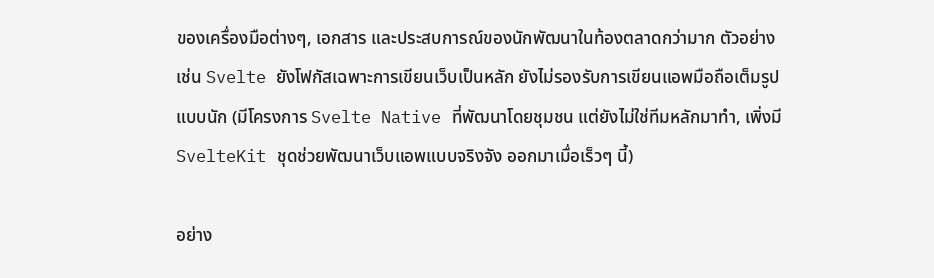ของเครื่องมือต่างๆ, เอกสาร และประสบการณ์ของนักพัฒนาในท้องตลาดกว่ามาก ตัวอย่างเช่น Svelte ยังโฟกัสเฉพาะการเขียนเว็บเป็นหลัก ยังไม่รองรับการเขียนแอพมือถือเต็มรูปแบบนัก (มีโครงการ Svelte Native ที่พัฒนาโดยชุมชน แต่ยังไม่ใช่ทีมหลักมาทำ, เพิ่งมี SvelteKit ชุดช่วยพัฒนาเว็บแอพแบบจริงจัง ออกมาเมื่อเร็วๆ นี้)

อย่าง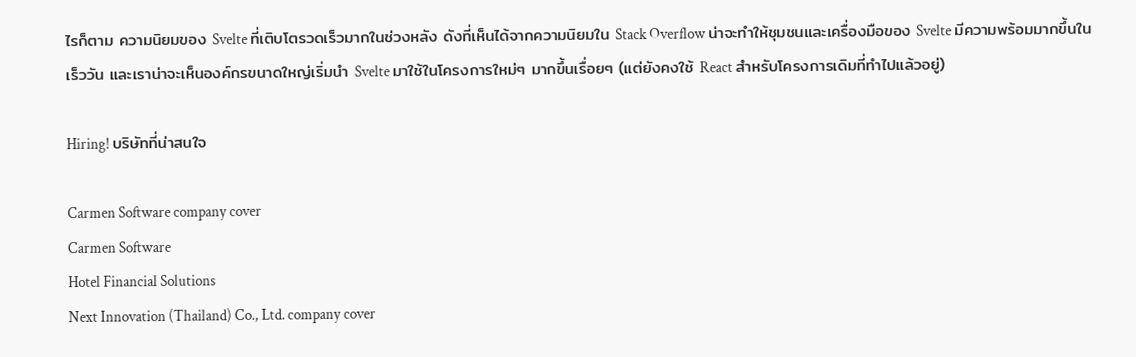ไรก็ตาม ความนิยมของ Svelte ที่เติบโตรวดเร็วมากในช่วงหลัง ดังที่เห็นได้จากความนิยมใน Stack Overflow น่าจะทำให้ชุมชนและเครื่องมือของ Svelte มีความพร้อมมากขึ้นในเร็ววัน และเราน่าจะเห็นองค์กรขนาดใหญ่เริ่มนำ Svelte มาใช้ในโครงการใหม่ๆ มากขึ้นเรื่อยๆ (แต่ยังคงใช้ React สำหรับโครงการเดิมที่ทำไปแล้วอยู่)

Hiring! บริษัทที่น่าสนใจ

Carmen Software company cover
Carmen Software
Hotel Financial Solutions
Next Innovation (Thailand) Co., Ltd. company cover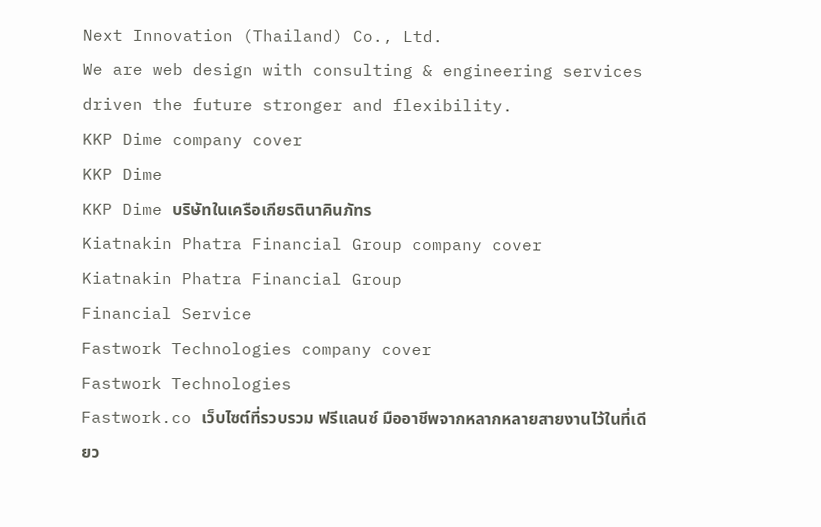Next Innovation (Thailand) Co., Ltd.
We are web design with consulting & engineering services driven the future stronger and flexibility.
KKP Dime company cover
KKP Dime
KKP Dime บริษัทในเครือเกียรตินาคินภัทร
Kiatnakin Phatra Financial Group company cover
Kiatnakin Phatra Financial Group
Financial Service
Fastwork Technologies company cover
Fastwork Technologies
Fastwork.co เว็บไซต์ที่รวบรวม ฟรีแลนซ์ มืออาชีพจากหลากหลายสายงานไว้ในที่เดียว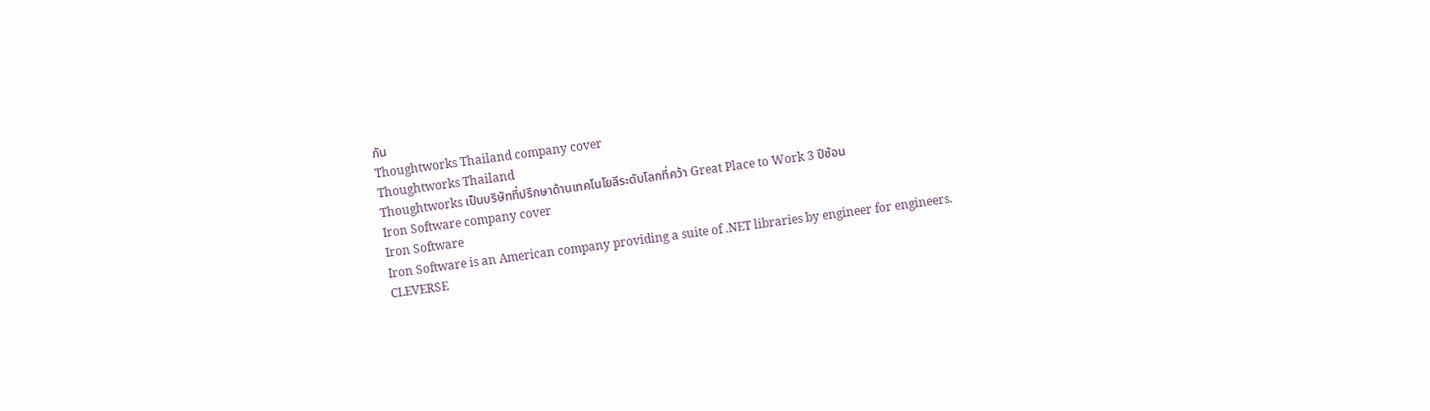กัน
Thoughtworks Thailand company cover
Thoughtworks Thailand
Thoughtworks เป็นบริษัทที่ปรึกษาด้านเทคโนโยลีระดับโลกที่คว้า Great Place to Work 3 ปีซ้อน
Iron Software company cover
Iron Software
Iron Software is an American company providing a suite of .NET libraries by engineer for engineers.
CLEVERSE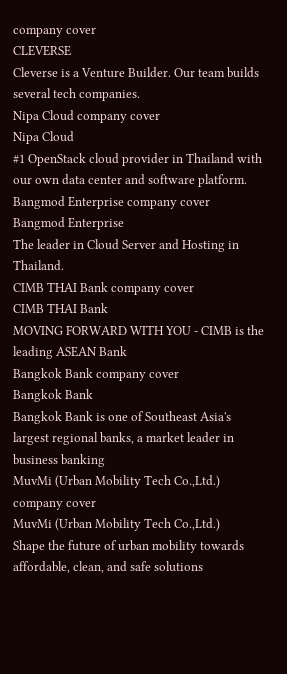company cover
CLEVERSE
Cleverse is a Venture Builder. Our team builds several tech companies.
Nipa Cloud company cover
Nipa Cloud
#1 OpenStack cloud provider in Thailand with our own data center and software platform.
Bangmod Enterprise company cover
Bangmod Enterprise
The leader in Cloud Server and Hosting in Thailand.
CIMB THAI Bank company cover
CIMB THAI Bank
MOVING FORWARD WITH YOU - CIMB is the leading ASEAN Bank
Bangkok Bank company cover
Bangkok Bank
Bangkok Bank is one of Southeast Asia's largest regional banks, a market leader in business banking
MuvMi (Urban Mobility Tech Co.,Ltd.) company cover
MuvMi (Urban Mobility Tech Co.,Ltd.)
Shape the future of urban mobility towards affordable, clean, and safe solutions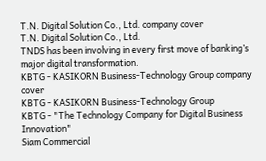T.N. Digital Solution Co., Ltd. company cover
T.N. Digital Solution Co., Ltd.
TNDS has been involving in every first move of banking’s major digital transformation.
KBTG - KASIKORN Business-Technology Group company cover
KBTG - KASIKORN Business-Technology Group
KBTG - "The Technology Company for Digital Business Innovation"
Siam Commercial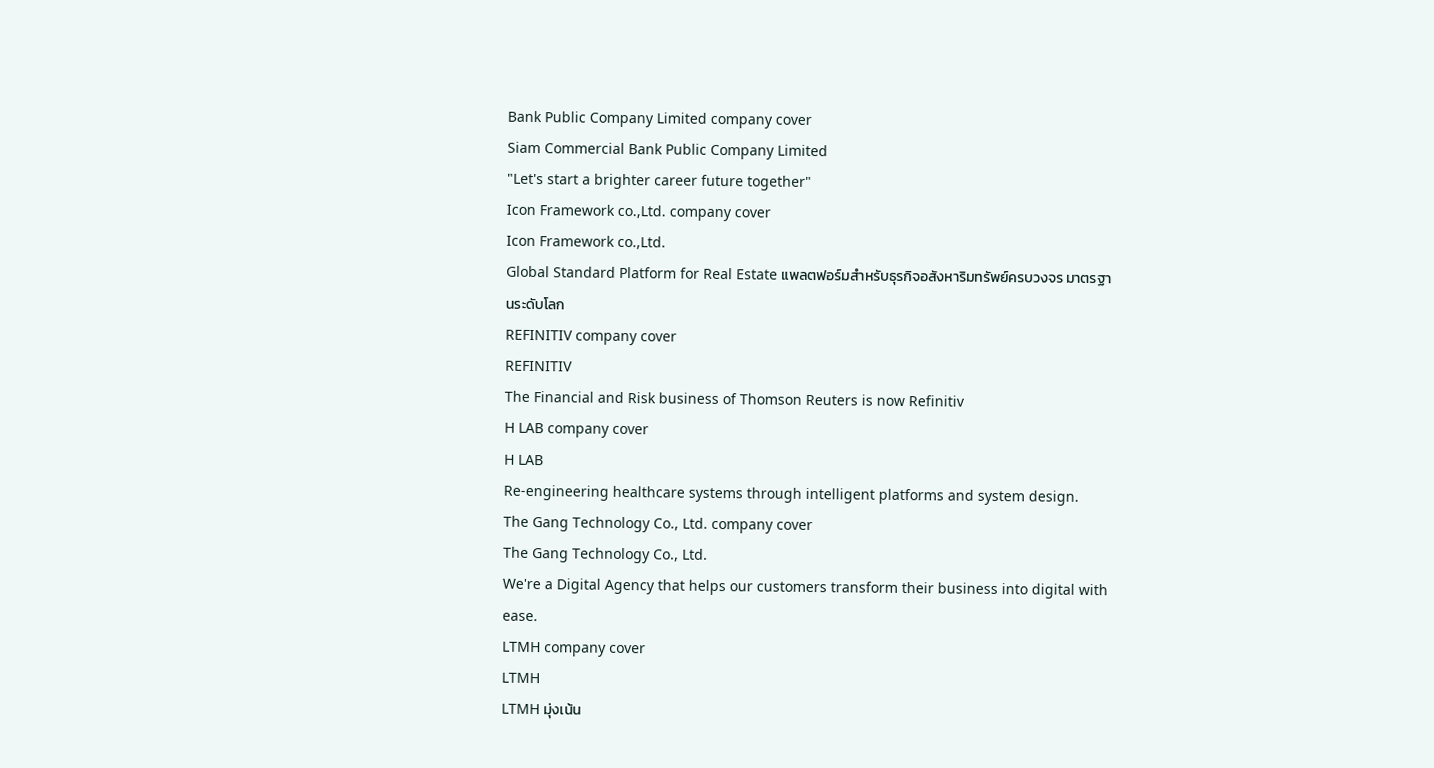Bank Public Company Limited company cover
Siam Commercial Bank Public Company Limited
"Let's start a brighter career future together"
Icon Framework co.,Ltd. company cover
Icon Framework co.,Ltd.
Global Standard Platform for Real Estate แพลตฟอร์มสำหรับธุรกิจอสังหาริมทรัพย์ครบวงจร มาตรฐานระดับโลก
REFINITIV company cover
REFINITIV
The Financial and Risk business of Thomson Reuters is now Refinitiv
H LAB company cover
H LAB
Re-engineering healthcare systems through intelligent platforms and system design.
The Gang Technology Co., Ltd. company cover
The Gang Technology Co., Ltd.
We're a Digital Agency that helps our customers transform their business into digital with ease.
LTMH company cover
LTMH
LTMH มุ่งเน้น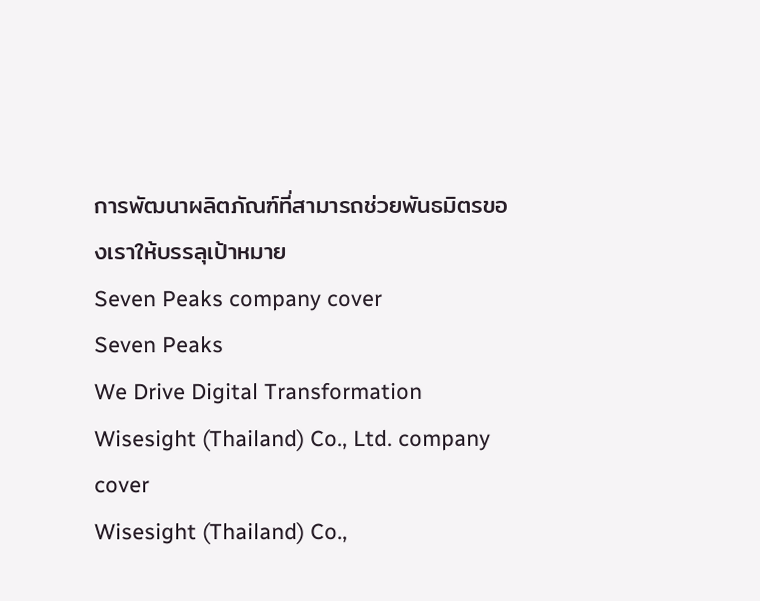การพัฒนาผลิตภัณฑ์ที่สามารถช่วยพันธมิตรของเราให้บรรลุเป้าหมาย
Seven Peaks company cover
Seven Peaks
We Drive Digital Transformation
Wisesight (Thailand) Co., Ltd. company cover
Wisesight (Thailand) Co.,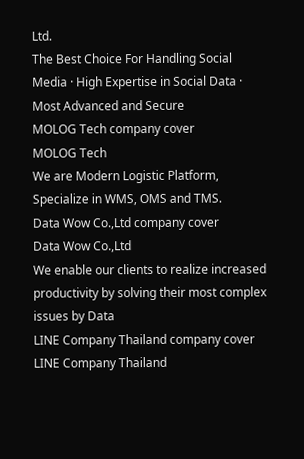Ltd.
The Best Choice For Handling Social Media · High Expertise in Social Data · Most Advanced and Secure
MOLOG Tech company cover
MOLOG Tech
We are Modern Logistic Platform, Specialize in WMS, OMS and TMS.
Data Wow Co.,Ltd company cover
Data Wow Co.,Ltd
We enable our clients to realize increased productivity by solving their most complex issues by Data
LINE Company Thailand company cover
LINE Company Thailand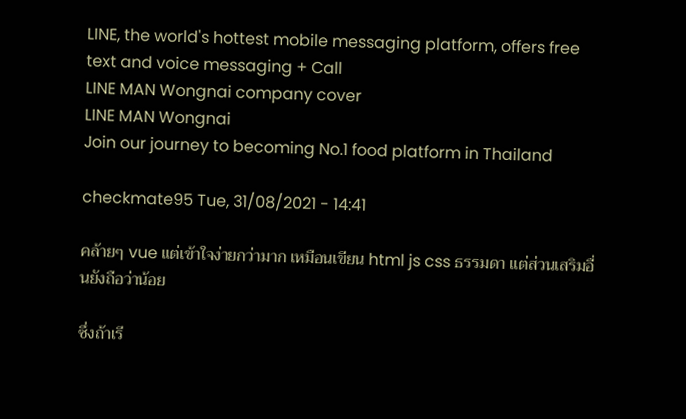LINE, the world's hottest mobile messaging platform, offers free text and voice messaging + Call
LINE MAN Wongnai company cover
LINE MAN Wongnai
Join our journey to becoming No.1 food platform in Thailand

checkmate95 Tue, 31/08/2021 - 14:41

คล้ายๆ vue แต่เข้าใจง่ายกว่ามาก เหมือนเขียน html js css ธรรมดา แต่ส่วนเสริมอื่นยังถือว่าน้อย

ซึ่งถ้าเรี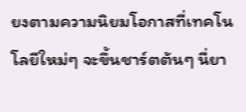ยงตามความนิยมโอกาสที่เทคโนโลยีใหม่ๆ จะขึ้นชาร์ตต้นๆ นี่ยา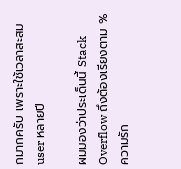กมากครับ เพราะใช้เวลาสะสม user หลายปี

ผมมองว่าประเด็นนี้ Stack Overflow ถึงต้องเรียงตาม % ความรัก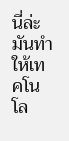นี่ล่ะ มันทำให้เทคโนโล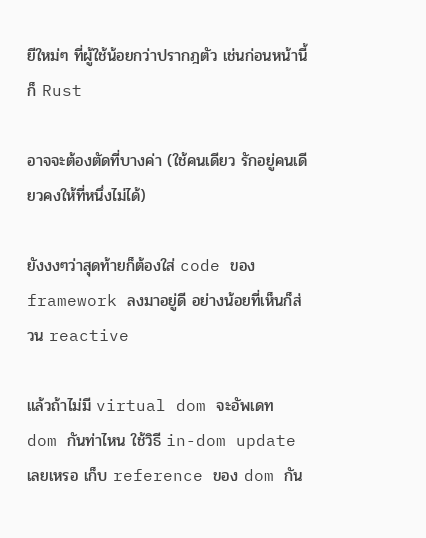ยีใหม่ๆ ที่ผู้ใช้น้อยกว่าปรากฎตัว เช่นก่อนหน้านี้ก็ Rust

อาจจะต้องตัดที่บางค่า (ใช้คนเดียว รักอยู่คนเดียวคงให้ที่หนึ่งไม่ได้)

ยังงงๆว่าสุดท้ายก็ต้องใส่ code ของ framework ลงมาอยู่ดี อย่างน้อยที่เห็นก็ส่วน reactive

แล้วถ้าไม่มี virtual dom จะอัพเดท dom กันท่าไหน ใช้วิธี in-dom update เลยเหรอ เก็บ reference ของ dom กัน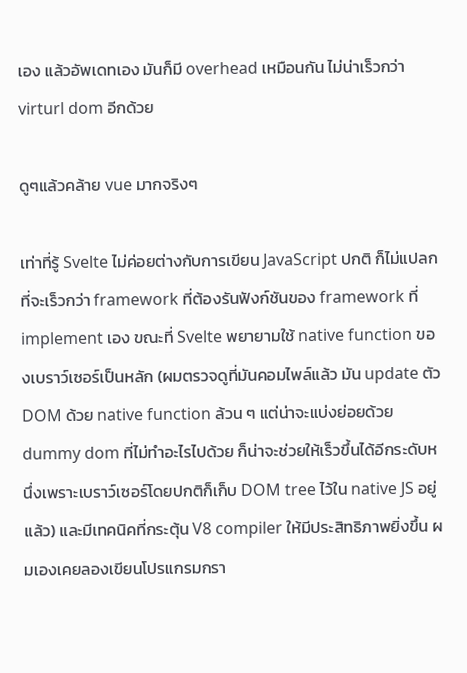เอง แล้วอัพเดทเอง มันก็มี overhead เหมือนกัน ไม่น่าเร็วกว่า virturl dom อีกด้วย

ดูๆแล้วคล้าย vue มากจริงๆ

เท่าที่รู้ Svelte ไม่ค่อยต่างกับการเขียน JavaScript ปกติ ก็ไม่แปลกที่จะเร็วกว่า framework ที่ต้องรันฟังก์ชันของ framework ที่ implement เอง ขณะที่ Svelte พยายามใช้ native function ของเบราว์เซอร์เป็นหลัก (ผมตรวจดูที่มันคอมไพล์แล้ว มัน update ตัว DOM ด้วย native function ล้วน ๆ แต่น่าจะแบ่งย่อยด้วย dummy dom ที่ไม่ทำอะไรไปด้วย ก็น่าจะช่วยให้เร็วขึ้นได้อีกระดับหนึ่งเพราะเบราว์เซอร์โดยปกติก็เก็บ DOM tree ไว้ใน native JS อยู่แล้ว) และมีเทคนิคที่กระตุ้น V8 compiler ให้มีประสิทธิภาพยิ่งขึ้น ผมเองเคยลองเขียนโปรแกรมกรา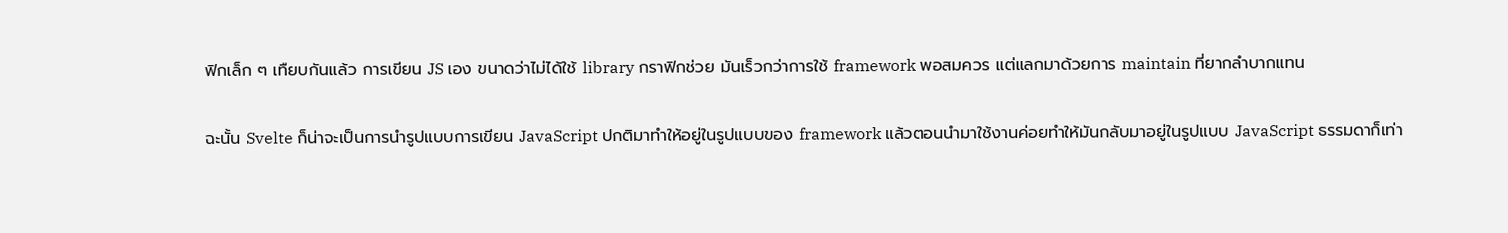ฟิกเล็ก ๆ เทืยบกันแล้ว การเขียน JS เอง ขนาดว่าไม่ได้ใช้ library กราฟิกช่วย มันเร็วกว่าการใช้ framework พอสมควร แต่แลกมาด้วยการ maintain ที่ยากลำบากแทน

ฉะนั้น Svelte ก็น่าจะเป็นการนำรูปแบบการเขียน JavaScript ปกติมาทำให้อยู่ในรูปแบบของ framework แล้วตอนนำมาใช้งานค่อยทำให้มันกลับมาอยู่ในรูปแบบ JavaScript ธรรมดาก็เท่า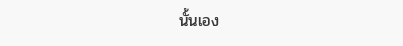นั้นเอง